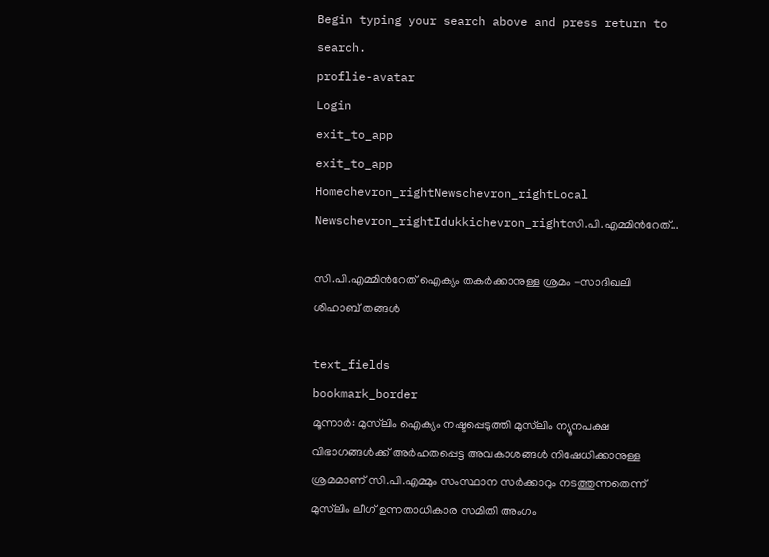Begin typing your search above and press return to search.
proflie-avatar
Login
exit_to_app
exit_to_app
Homechevron_rightNewschevron_rightLocal Newschevron_rightIdukkichevron_rightസി.പി.എമ്മിന്‍റേത്...

സി.പി.എമ്മിന്‍റേത് ഐക്യം തകര്‍ക്കാനുള്ള ശ്രമം -സാദിഖലി ശിഹാബ് തങ്ങള്‍

text_fields
bookmark_border
മൂന്നാര്‍: മുസ്‌ലിം ഐക്യം നഷ്ടപ്പെടുത്തി മുസ്‌ലിം ന്യൂനപക്ഷ വിഭാഗങ്ങള്‍ക്ക് അര്‍ഹതപ്പെട്ട അവകാശങ്ങള്‍ നിഷേധിക്കാനുള്ള ശ്രമമാണ് സി.പി.എമ്മും സംസ്ഥാന സര്‍ക്കാറും നടത്തുന്നതെന്ന് മുസ്‌ലിം ലീഗ് ഉന്നതാധികാര സമിതി അംഗം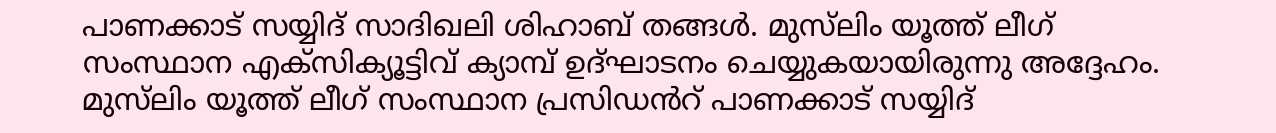പാണക്കാട് സയ്യിദ് സാദിഖലി ശിഹാബ് തങ്ങള്‍. മുസ്‌ലിം യൂത്ത് ലീഗ് സംസ്ഥാന എക്‌സിക്യൂട്ടിവ് ക്യാമ്പ് ഉദ്ഘാടനം ചെയ്യുകയായിരുന്നു അദ്ദേഹം. മുസ്‌ലിം യൂത്ത് ലീഗ് സംസ്ഥാന പ്രസിഡൻറ് പാണക്കാട് സയ്യിദ്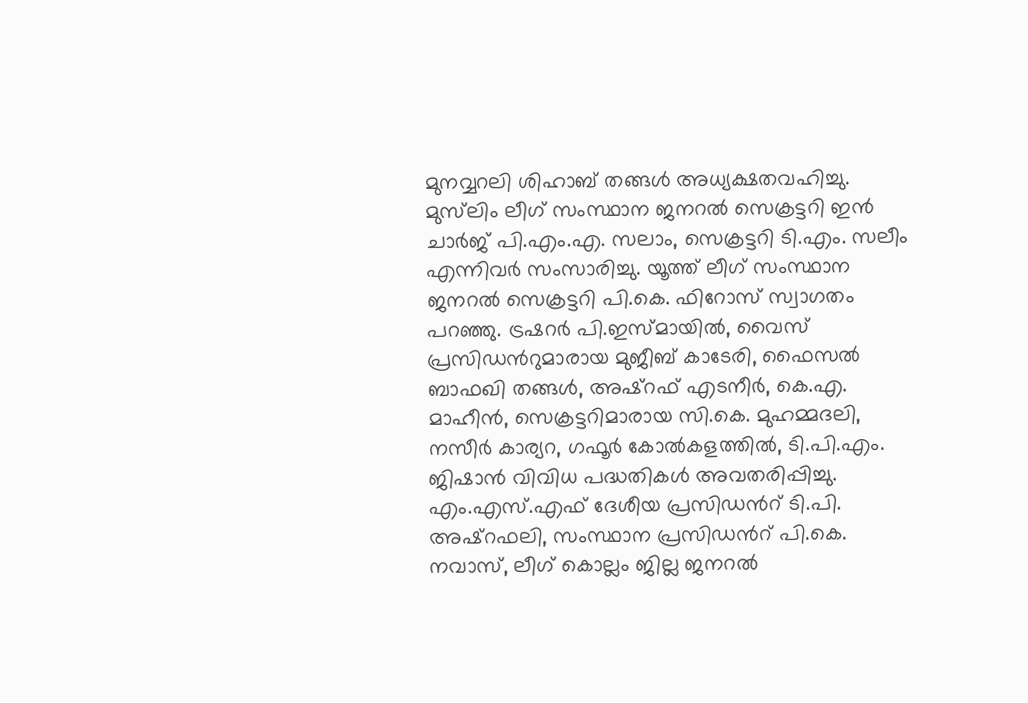മുനവ്വറലി ശിഹാബ് തങ്ങള്‍ അധ്യക്ഷതവഹിച്ചു. മുസ്‌ലിം ലീഗ് സംസ്ഥാന ജനറല്‍ സെക്രട്ടറി ഇന്‍ ചാര്‍ജ് പി.എം.എ. സലാം, സെക്രട്ടറി ടി.എം. സലീം എന്നിവർ സംസാരിച്ചു. യൂത്ത് ലീഗ് സംസ്ഥാന ജനറല്‍ സെക്രട്ടറി പി.കെ. ഫിറോസ് സ്വാഗതം പറഞ്ഞു. ട്രഷറര്‍ പി.ഇസ്മായില്‍, വൈസ് പ്രസിഡന്‍റുമാരായ മുജീബ് കാടേരി, ഫൈസല്‍ ബാഫഖി തങ്ങള്‍, അഷ്‌റഫ് എടനീര്‍, കെ.എ. മാഹീന്‍, സെക്രട്ടറിമാരായ സി.കെ. മുഹമ്മദലി, നസീര്‍ കാര്യറ, ഗഫൂര്‍ കോല്‍കളത്തില്‍, ടി.പി.എം. ജിഷാന്‍ വിവിധ പദ്ധതികള്‍ അവതരിപ്പിച്ചു. എം.എസ്.എഫ് ദേശീയ പ്രസിഡന്‍റ് ടി.പി. അഷ്‌റഫലി, സംസ്ഥാന പ്രസിഡന്‍റ് പി.കെ. നവാസ്, ലീഗ് കൊല്ലം ജില്ല ജനറല്‍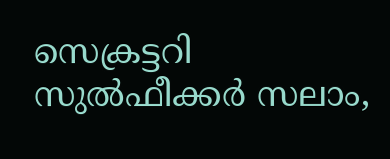സെക്രട്ടറി സുല്‍ഫീക്കര്‍ സലാം,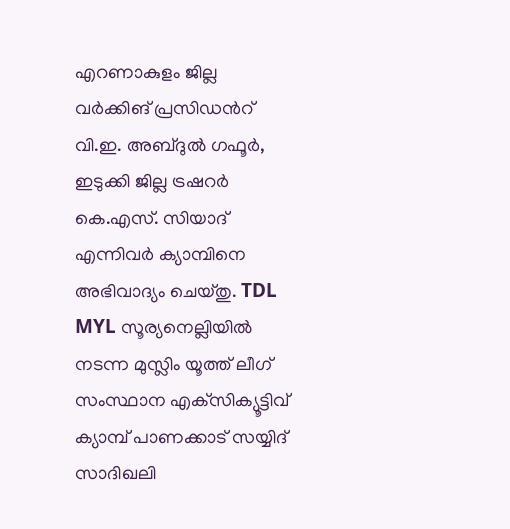എറണാകുളം ജില്ല വര്‍ക്കിങ് പ്രസിഡന്‍റ് വി.ഇ. അബ്ദുൽ ഗഫൂര്‍, ഇടുക്കി ജില്ല ട്രഷറര്‍ കെ.എസ്. സിയാദ് എന്നിവർ ക്യാമ്പിനെ അഭിവാദ്യം ചെയ്തു. TDL MYL സൂര്യനെല്ലിയില്‍ നടന്ന മുസ്ലിം യൂത്ത് ലീഗ് സംസ്ഥാന എക്‌സിക്യൂട്ടിവ് ക്യാമ്പ് പാണക്കാട് സയ്യിദ് സാദിഖലി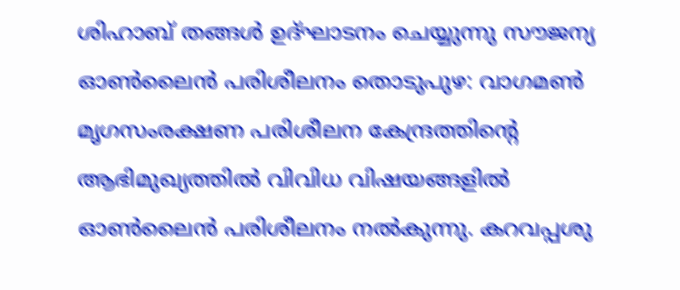ശിഹാബ് തങ്ങള്‍ ഉദ്ഘാടനം ചെയ്യുന്നു സൗജന്യ ഓൺലൈൻ പരിശീലനം തൊടുപുഴ: വാഗമൺ മൃഗസംരക്ഷണ പരിശീലന കേന്ദ്രത്തിന്‍റെ ആഭിമുഖ്യത്തിൽ വിവിധ വിഷയങ്ങളിൽ ഓൺലൈൻ പരിശീലനം നൽകുന്നു. കറവപ്പശു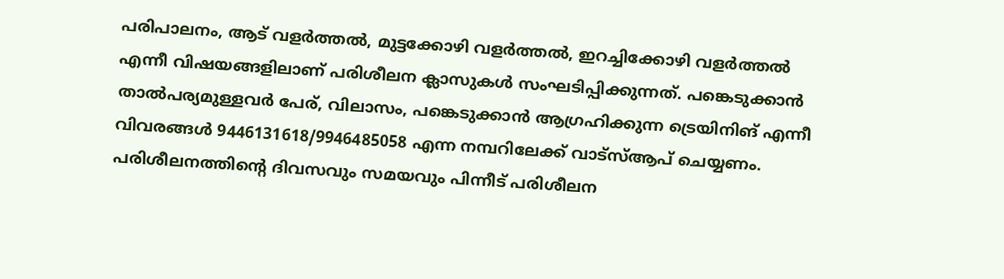പരിപാലനം, ആട് വളർത്തൽ, മുട്ടക്കോഴി വളർത്തൽ, ഇറച്ചിക്കോഴി വളർത്തൽ എന്നീ വിഷയങ്ങളിലാണ് പരിശീലന ക്ലാസുകൾ സംഘടിപ്പിക്കുന്നത്. പങ്കെടുക്കാൻ താൽപര്യമുള്ളവർ പേര്, വിലാസം, പങ്കെടുക്കാൻ ആഗ്രഹിക്കുന്ന ട്രെയിനിങ് എന്നീ വിവരങ്ങൾ 9446131618/9946485058 എന്ന നമ്പറിലേക്ക് വാട്സ്ആപ് ചെയ്യണം. പരിശീലനത്തിന്‍റെ ദിവസവും സമയവും പിന്നീട് പരിശീലന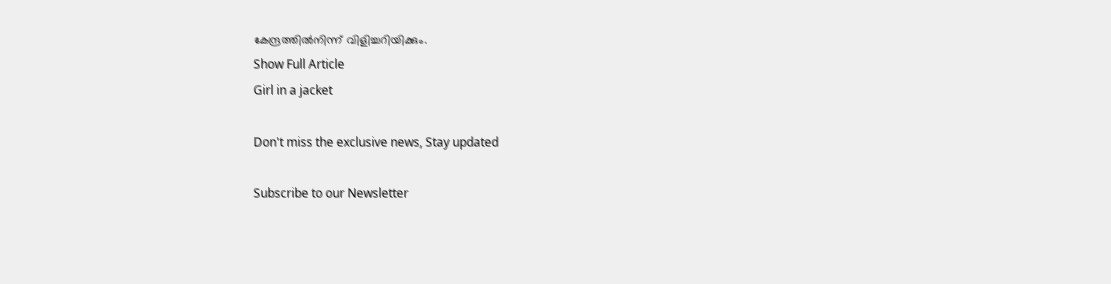കേന്ദ്രത്തിൽനിന്ന് വിളിച്ചറിയിക്കും.
Show Full Article
Girl in a jacket

Don't miss the exclusive news, Stay updated

Subscribe to our Newsletter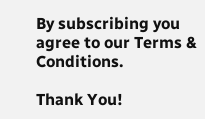By subscribing you agree to our Terms & Conditions.

Thank You!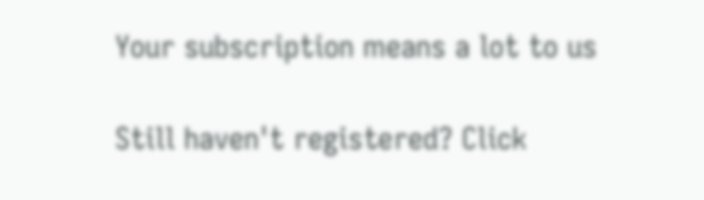Your subscription means a lot to us

Still haven't registered? Click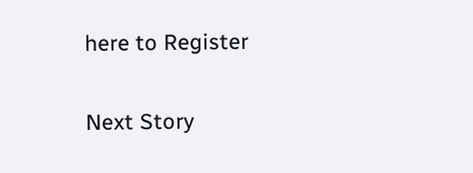here to Register

Next Story